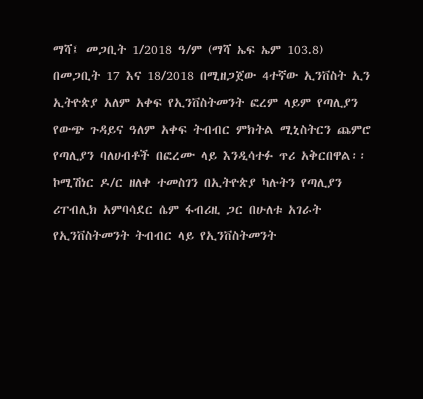ማሻ፤ መጋቢት 1/2018 ዓ/ም (ማሻ ኤፍ ኤም 103.8) በመጋቢት 17 እና 18/2018 በሚዘጋጀው 4ተኛው ኢንቨስት ኢን ኢትዮጵያ አለም አቀፍ የኢንቨስትመንት ፎረም ላይም የጣሊያን የውጭ ጉዳይና ዓለም አቀፍ ትብብር ምክትል ሚኒስትርን ጨምሮ የጣሊያን ባለሀብቶች በፎረሙ ላይ እንዲሳተፉ ጥሪ አቅርበዋል፡፡
ኮሚሽነር ዶ/ር ዘለቀ ተመስገን በኢትዮጵያ ካሉትን የጣሊያን ሪፐብሊክ አምባሳደር ሴም ፋብሪዚ ጋር በሁለቱ አገራት የኢንቨስትመንት ትብብር ላይ የኢንቨስትመንት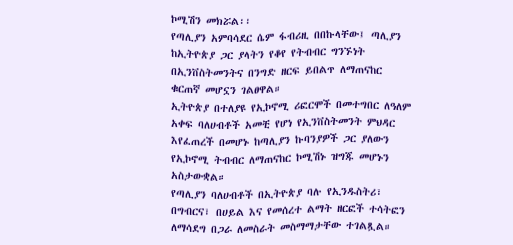ኮሚሽን መክሯል፡፡
የጣሊያን አምባሳደር ሴም ፋብሪዚ በበኩላቸው፤ ጣሊያን ከኢትዮጵያ ጋር ያላትን የቆየ የትብብር ግንኙነት በኢንቨስትመንትና በንግድ ዘርፍ ይበልጥ ለማጠናከር ቁርጠኛ መሆኗን ገልፀዋል።
ኢትዮጵያ በተለያዩ የኢኮኖሚ ሪፎርሞች በመተግበር ለዓለም አቀፍ ባለሀብቶች አመቺ የሆነ የኢንቨስትመንት ምህዳር እየፈጠረች በመሆኑ ከጣሊያን ኩባንያዎች ጋር ያለውን የኢኮኖሚ ትብብር ለማጠናከር ኮሚሽኑ ዝግጁ መሆኑን አስታውቋል።
የጣሊያን ባለሀብቶች በኢትዮጵያ ባሉ የኢንዱስትሪ፣ በግብርና፣ በሀይል እና የመሰረተ ልማት ዘርፎች ተሳትፎን ለማሳደግ በጋራ ለመስራት መስማማታቸው ተገልጿል።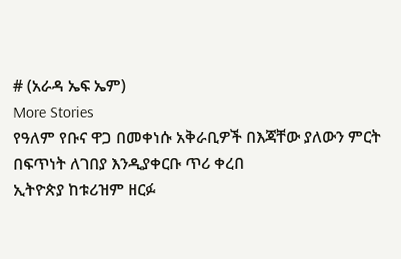# (አራዳ ኤፍ ኤም)
More Stories
የዓለም የቡና ዋጋ በመቀነሱ አቅራቢዎች በእጃቸው ያለውን ምርት በፍጥነት ለገበያ እንዲያቀርቡ ጥሪ ቀረበ
ኢትዮጵያ ከቱሪዝም ዘርፉ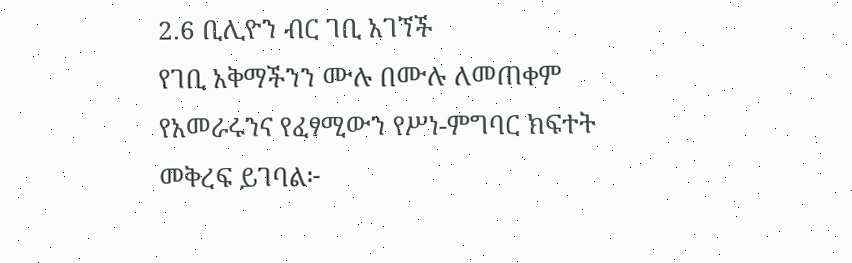2.6 ቢሊዮን ብር ገቢ አገኘች
የገቢ አቅማችንን ሙሉ በሙሉ ለመጠቀም የአመራሩንና የፈፃሚውን የሥነ-ምግባር ክፍተት መቅረፍ ይገባል፦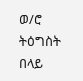ወ/ሮ ትዕግስት በላይ